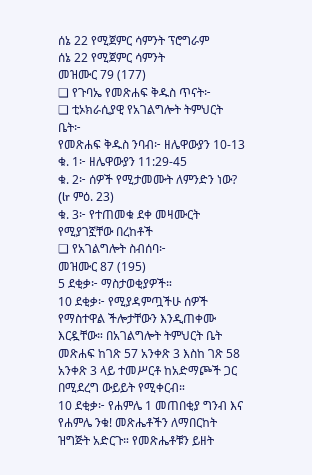ሰኔ 22 የሚጀምር ሳምንት ፕሮግራም
ሰኔ 22 የሚጀምር ሳምንት
መዝሙር 79 (177)
❑ የጉባኤ የመጽሐፍ ቅዱስ ጥናት፦
❑ ቲኦክራሲያዊ የአገልግሎት ትምህርት ቤት፦
የመጽሐፍ ቅዱስ ንባብ፦ ዘሌዋውያን 10-13
ቁ. 1፦ ዘሌዋውያን 11:29-45
ቁ. 2፦ ሰዎች የሚታመሙት ለምንድን ነው? (lr ምዕ. 23)
ቁ. 3፦ የተጠመቁ ደቀ መዛሙርት የሚያገኟቸው በረከቶች
❑ የአገልግሎት ስብሰባ፦
መዝሙር 87 (195)
5 ደቂቃ፦ ማስታወቂያዎች።
10 ደቂቃ፦ የሚያዳምጧችሁ ሰዎች የማስተዋል ችሎታቸውን እንዲጠቀሙ እርዷቸው። በአገልግሎት ትምህርት ቤት መጽሐፍ ከገጽ 57 አንቀጽ 3 እስከ ገጽ 58 አንቀጽ 3 ላይ ተመሥርቶ ከአድማጮች ጋር በሚደረግ ውይይት የሚቀርብ።
10 ደቂቃ፦ የሐምሌ 1 መጠበቂያ ግንብ እና የሐምሌ ንቁ! መጽሔቶችን ለማበርከት ዝግጅት አድርጉ። የመጽሔቶቹን ይዘት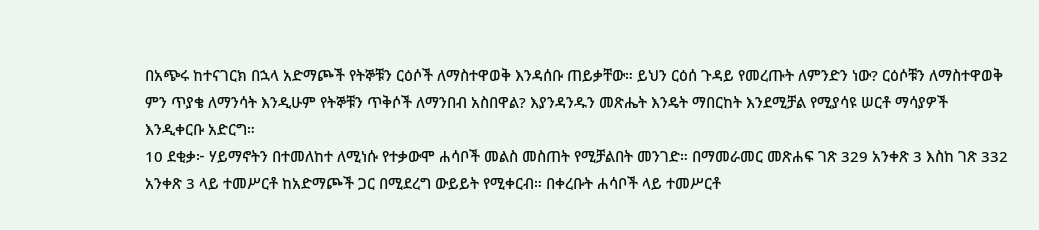በአጭሩ ከተናገርክ በኋላ አድማጮች የትኞቹን ርዕሶች ለማስተዋወቅ እንዳሰቡ ጠይቃቸው። ይህን ርዕሰ ጉዳይ የመረጡት ለምንድን ነው? ርዕሶቹን ለማስተዋወቅ ምን ጥያቄ ለማንሳት እንዲሁም የትኞቹን ጥቅሶች ለማንበብ አስበዋል? እያንዳንዱን መጽሔት እንዴት ማበርከት እንደሚቻል የሚያሳዩ ሠርቶ ማሳያዎች እንዲቀርቡ አድርግ።
10 ደቂቃ፦ ሃይማኖትን በተመለከተ ለሚነሱ የተቃውሞ ሐሳቦች መልስ መስጠት የሚቻልበት መንገድ። በማመራመር መጽሐፍ ገጽ 329 አንቀጽ 3 እስከ ገጽ 332 አንቀጽ 3 ላይ ተመሥርቶ ከአድማጮች ጋር በሚደረግ ውይይት የሚቀርብ። በቀረቡት ሐሳቦች ላይ ተመሥርቶ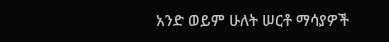አንድ ወይም ሁለት ሠርቶ ማሳያዎች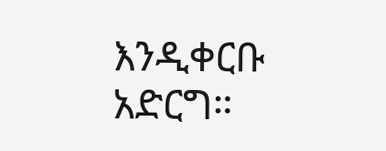እንዲቀርቡ አድርግ።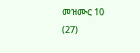መዝሙር 10 (27)